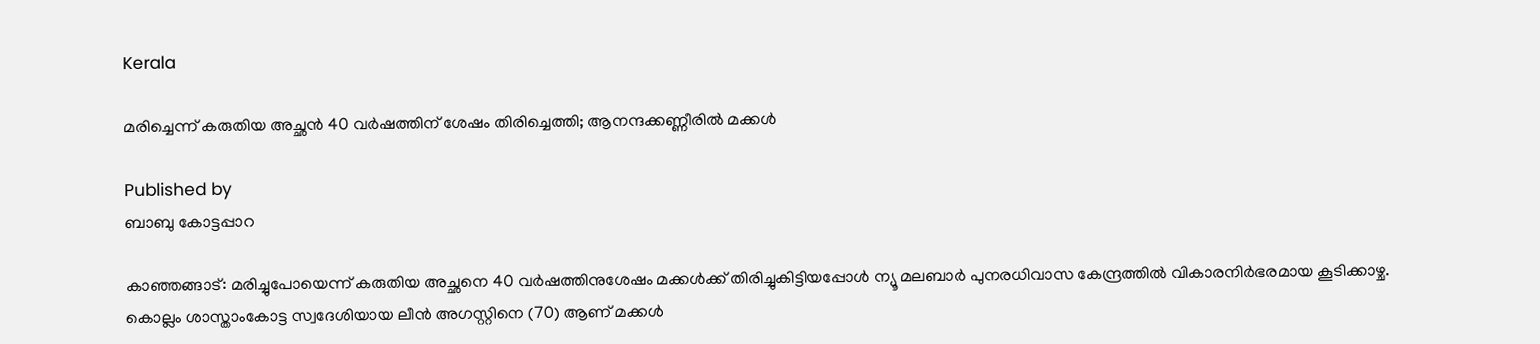Kerala

മരിച്ചെന്ന് കരുതിയ അച്ഛന്‍ 40 വര്‍ഷത്തിന് ശേഷം തിരിച്ചെത്തി; ആനന്ദക്കണ്ണീരില്‍ മക്കള്‍

Published by
ബാബു കോട്ടപ്പാറ

കാഞ്ഞങ്ങാട്: മരിച്ചുപോയെന്ന് കരുതിയ അച്ഛനെ 40 വര്‍ഷത്തിനുശേഷം മക്കള്‍ക്ക് തിരിച്ചുകിട്ടിയപ്പോള്‍ ന്യൂ മലബാര്‍ പുനരധിവാസ കേന്ദ്രത്തില്‍ വികാരനിര്‍ഭരമായ കൂടിക്കാഴ്ച. കൊല്ലം ശാസ്താംകോട്ട സ്വദേശിയായ ലീന്‍ അഗസ്റ്റിനെ (70) ആണ് മക്കള്‍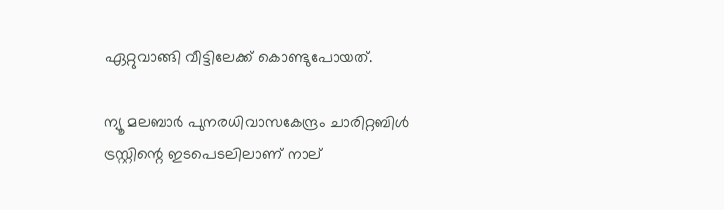ഏറ്റുവാങ്ങി വീട്ടിലേക്ക് കൊണ്ടുപോയത്.

ന്യൂ മലബാര്‍ പുനരധിവാസകേന്ദ്രം ചാരിറ്റബിള്‍ ട്രസ്റ്റിന്റെ ഇടപെടലിലാണ് നാല്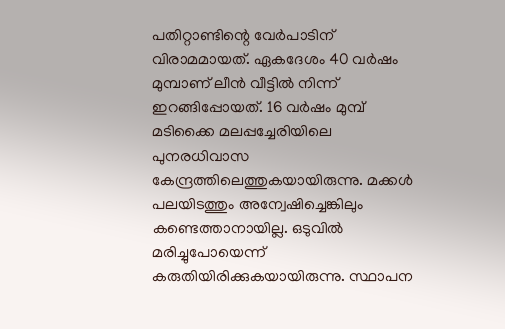പതിറ്റാണ്ടിന്റെ വേര്‍പാടിന് വിരാമമായത്. ഏകദേശം 40 വര്‍ഷം മുമ്പാണ് ലീന്‍ വീട്ടില്‍ നിന്ന് ഇറങ്ങിപ്പോയത്. 16 വര്‍ഷം മുമ്പ് മടിക്കൈ മലപ്പച്ചേരിയിലെ പുനരധിവാസ കേന്ദ്രത്തിലെത്തുകയായിരുന്നു. മക്കള്‍ പലയിടത്തും അന്വേഷിച്ചെങ്കിലും കണ്ടെത്താനായില്ല. ഒടുവില്‍ മരിച്ചുപോയെന്ന് കരുതിയിരിക്കുകയായിരുന്നു. സ്ഥാപന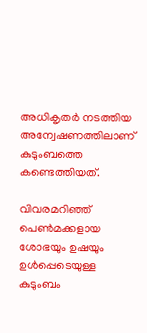അധികൃതര്‍ നടത്തിയ അന്വേഷണത്തിലാണ് കുടുംബത്തെ കണ്ടെത്തിയത്.

വിവരമറിഞ്ഞ് പെണ്‍മക്കളായ ശോഭയും ഉഷയും ഉള്‍പ്പെടെയുള്ള കുടുംബം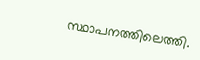സ്ഥാപനത്തിലെത്തി.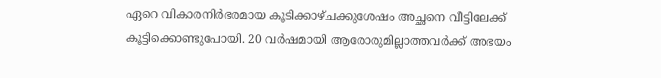ഏറെ വികാരനിര്‍ഭരമായ കൂടിക്കാഴ്ചക്കുശേഷം അച്ഛനെ വീട്ടിലേക്ക് കൂട്ടിക്കൊണ്ടുപോയി. 20 വര്‍ഷമായി ആരോരുമില്ലാത്തവര്‍ക്ക് അഭയം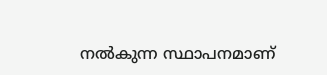നല്‍കുന്ന സ്ഥാപനമാണ്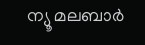ന്യൂ മലബാര്‍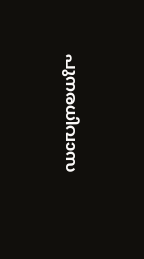പുനരധിവാസ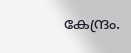കേന്ദ്രം.